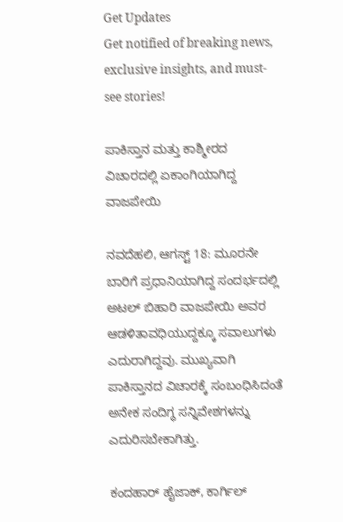Get Updates
Get notified of breaking news, exclusive insights, and must-see stories!

ಪಾಕಿಸ್ತಾನ ಮತ್ತು ಕಾಶ್ಮೀರದ ವಿಚಾರದಲ್ಲಿ ಏಕಾಂಗಿಯಾಗಿದ್ದ ವಾಜಪೇಯಿ

ನವದೆಹಲಿ, ಆಗಸ್ಟ್ 18: ಮೂರನೇ ಬಾರಿಗೆ ಪ್ರಧಾನಿಯಾಗಿದ್ದ ಸಂದರ್ಭದಲ್ಲಿ ಅಟಲ್ ಬಿಹಾರಿ ವಾಜಪೇಯಿ ಅವರ ಆಡಳಿತಾವಧಿಯುದ್ದಕ್ಕೂ ಸವಾಲುಗಳು ಎದುರಾಗಿದ್ದವು. ಮುಖ್ಯವಾಗಿ ಪಾಕಿಸ್ತಾನದ ವಿಚಾರಕ್ಕೆ ಸಂಬಂಧಿಸಿದಂತೆ ಅನೇಕ ಸಂದಿಗ್ಧ ಸನ್ನಿವೇಶಗಳನ್ನು ಎದುರಿಸಬೇಕಾಗಿತ್ತು.

ಕಂದಹಾರ್ ಹೈಜಾಕ್, ಕಾರ್ಗಿಲ್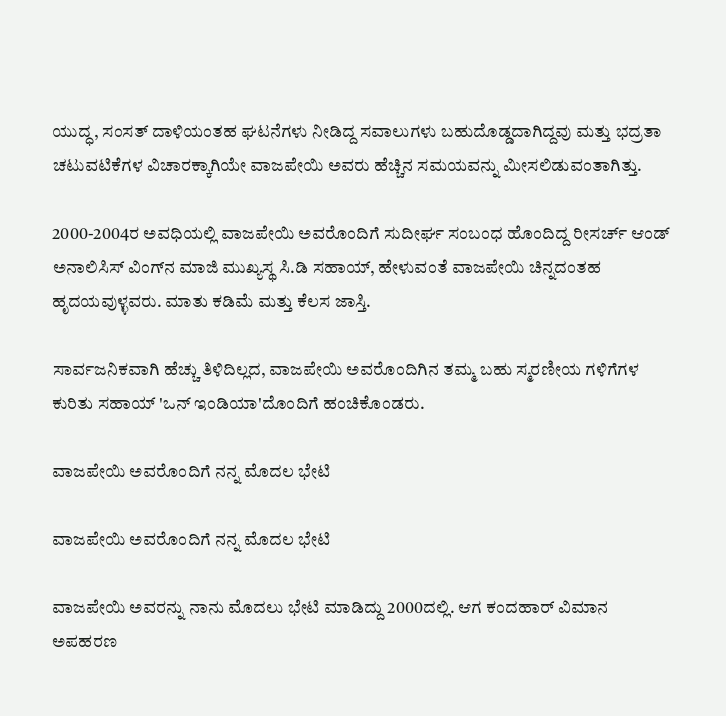ಯುದ್ಧ, ಸಂಸತ್ ದಾಳಿಯಂತಹ ಘಟನೆಗಳು ನೀಡಿದ್ದ ಸವಾಲುಗಳು ಬಹುದೊಡ್ಡದಾಗಿದ್ದವು ಮತ್ತು ಭದ್ರತಾ ಚಟುವಟಿಕೆಗಳ ವಿಚಾರಕ್ಕಾಗಿಯೇ ವಾಜಪೇಯಿ ಅವರು ಹೆಚ್ಚಿನ ಸಮಯವನ್ನು ಮೀಸಲಿಡುವಂತಾಗಿತ್ತು.

2000-2004ರ ಅವಧಿಯಲ್ಲಿ ವಾಜಪೇಯಿ ಅವರೊಂದಿಗೆ ಸುದೀರ್ಘ ಸಂಬಂಧ ಹೊಂದಿದ್ದ ರೀಸರ್ಚ್ ಆಂಡ್ ಅನಾಲಿಸಿಸ್ ವಿಂಗ್‌ನ ಮಾಜಿ ಮುಖ್ಯಸ್ಥ ಸಿ.ಡಿ ಸಹಾಯ್, ಹೇಳುವಂತೆ ವಾಜಪೇಯಿ ಚಿನ್ನದಂತಹ ಹೃದಯವುಳ್ಳವರು. ಮಾತು ಕಡಿಮೆ ಮತ್ತು ಕೆಲಸ ಜಾಸ್ತಿ.

ಸಾರ್ವಜನಿಕವಾಗಿ ಹೆಚ್ಚು ತಿಳಿದಿಲ್ಲದ, ವಾಜಪೇಯಿ ಅವರೊಂದಿಗಿನ ತಮ್ಮ ಬಹು ಸ್ಮರಣೀಯ ಗಳಿಗೆಗಳ ಕುರಿತು ಸಹಾಯ್ 'ಒನ್ ಇಂಡಿಯಾ'ದೊಂದಿಗೆ ಹಂಚಿಕೊಂಡರು.

ವಾಜಪೇಯಿ ಅವರೊಂದಿಗೆ ನನ್ನ ಮೊದಲ ಭೇಟಿ

ವಾಜಪೇಯಿ ಅವರೊಂದಿಗೆ ನನ್ನ ಮೊದಲ ಭೇಟಿ

ವಾಜಪೇಯಿ ಅವರನ್ನು ನಾನು ಮೊದಲು ಭೇಟಿ ಮಾಡಿದ್ದು 2000ದಲ್ಲಿ. ಆಗ ಕಂದಹಾರ್ ವಿಮಾನ ಅಪಹರಣ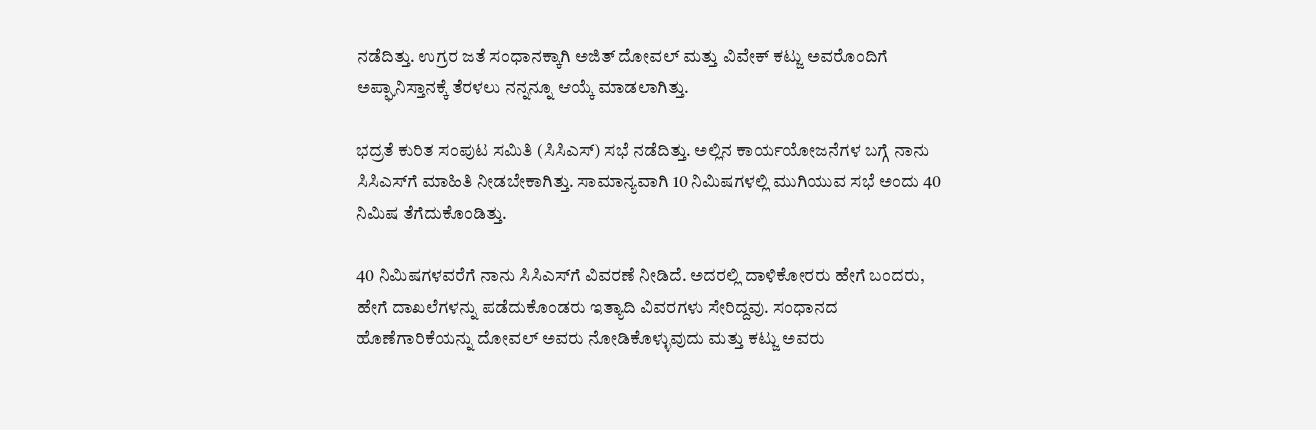ನಡೆದಿತ್ತು. ಉಗ್ರರ ಜತೆ ಸಂಧಾನಕ್ಕಾಗಿ ಅಜಿತ್ ದೋವಲ್ ಮತ್ತು ವಿವೇಕ್ ಕಟ್ಜು ಅವರೊಂದಿಗೆ ಅಪ್ಘಾನಿಸ್ತಾನಕ್ಕೆ ತೆರಳಲು ನನ್ನನ್ನೂ ಆಯ್ಕೆ ಮಾಡಲಾಗಿತ್ತು.

ಭದ್ರತೆ ಕುರಿತ ಸಂಪುಟ ಸಮಿತಿ (ಸಿಸಿಎಸ್) ಸಭೆ ನಡೆದಿತ್ತು. ಅಲ್ಲಿನ ಕಾರ್ಯಯೋಜನೆಗಳ ಬಗ್ಗೆ ನಾನು ಸಿಸಿಎಸ್‌ಗೆ ಮಾಹಿತಿ ನೀಡಬೇಕಾಗಿತ್ತು. ಸಾಮಾನ್ಯವಾಗಿ 10 ನಿಮಿಷಗಳಲ್ಲಿ ಮುಗಿಯುವ ಸಭೆ ಅಂದು 40 ನಿಮಿಷ ತೆಗೆದುಕೊಂಡಿತ್ತು.

40 ನಿಮಿಷಗಳವರೆಗೆ ನಾನು ಸಿಸಿಎಸ್‌ಗೆ ವಿವರಣೆ ನೀಡಿದೆ. ಅದರಲ್ಲಿ ದಾಳಿಕೋರರು ಹೇಗೆ ಬಂದರು, ಹೇಗೆ ದಾಖಲೆಗಳನ್ನು ಪಡೆದುಕೊಂಡರು ಇತ್ಯಾದಿ ವಿವರಗಳು ಸೇರಿದ್ದವು. ಸಂಧಾನದ ಹೊಣೆಗಾರಿಕೆಯನ್ನು ದೋವಲ್ ಅವರು ನೋಡಿಕೊಳ್ಳುವುದು ಮತ್ತು ಕಟ್ಜು ಅವರು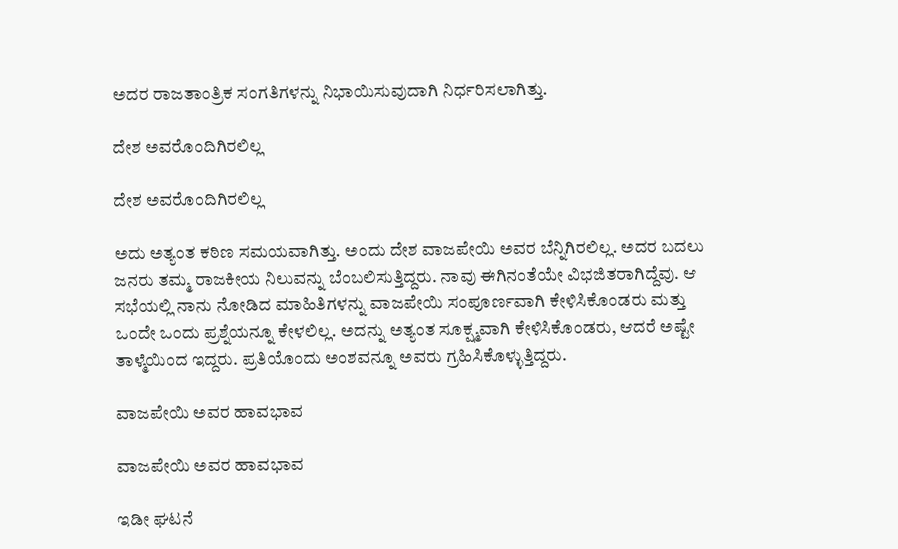ಅದರ ರಾಜತಾಂತ್ರಿಕ ಸಂಗತಿಗಳನ್ನು ನಿಭಾಯಿಸುವುದಾಗಿ ನಿರ್ಧರಿಸಲಾಗಿತ್ತು.

ದೇಶ ಅವರೊಂದಿಗಿರಲಿಲ್ಲ

ದೇಶ ಅವರೊಂದಿಗಿರಲಿಲ್ಲ

ಅದು ಅತ್ಯಂತ ಕಠಿಣ ಸಮಯವಾಗಿತ್ತು. ಅಂದು ದೇಶ ವಾಜಪೇಯಿ ಅವರ ಬೆನ್ನಿಗಿರಲಿಲ್ಲ. ಅದರ ಬದಲು ಜನರು ತಮ್ಮ ರಾಜಕೀಯ ನಿಲುವನ್ನು ಬೆಂಬಲಿಸುತ್ತಿದ್ದರು. ನಾವು ಈಗಿನಂತೆಯೇ ವಿಭಜಿತರಾಗಿದ್ದೆವು. ಆ ಸಭೆಯಲ್ಲಿ ನಾನು ನೋಡಿದ ಮಾಹಿತಿಗಳನ್ನು ವಾಜಪೇಯಿ ಸಂಪೂರ್ಣವಾಗಿ ಕೇಳಿಸಿಕೊಂಡರು ಮತ್ತು ಒಂದೇ ಒಂದು ಪ್ರಶ್ನೆಯನ್ನೂ ಕೇಳಲಿಲ್ಲ. ಅದನ್ನು ಅತ್ಯಂತ ಸೂಕ್ಷ್ಮವಾಗಿ ಕೇಳಿಸಿಕೊಂಡರು, ಆದರೆ ಅಷ್ಟೇ ತಾಳ್ಮೆಯಿಂದ ಇದ್ದರು. ಪ್ರತಿಯೊಂದು ಅಂಶವನ್ನೂ ಅವರು ಗ್ರಹಿಸಿಕೊಳ್ಳುತ್ತಿದ್ದರು.

ವಾಜಪೇಯಿ ಅವರ ಹಾವಭಾವ

ವಾಜಪೇಯಿ ಅವರ ಹಾವಭಾವ

ಇಡೀ ಘಟನೆ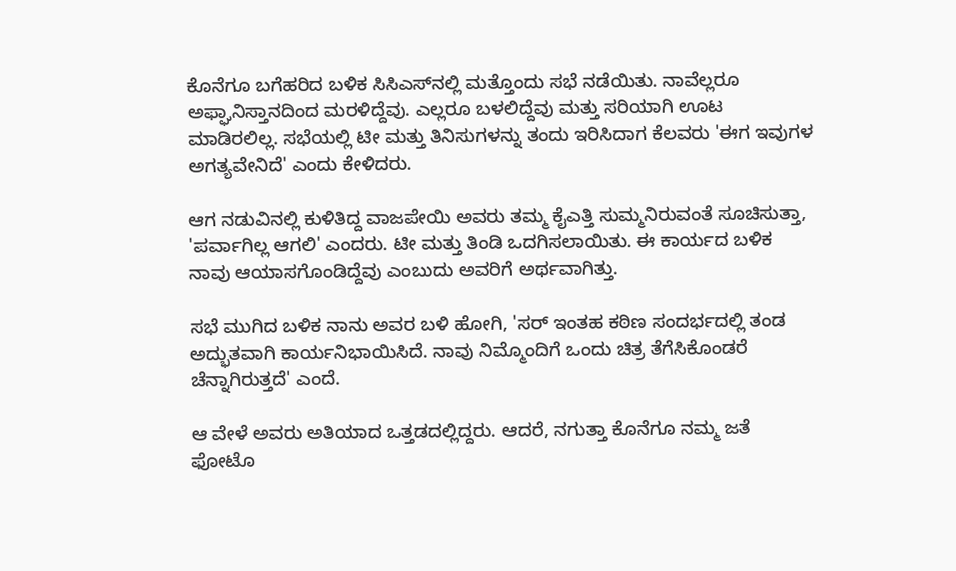ಕೊನೆಗೂ ಬಗೆಹರಿದ ಬಳಿಕ ಸಿಸಿಎಸ್‌ನಲ್ಲಿ ಮತ್ತೊಂದು ಸಭೆ ನಡೆಯಿತು. ನಾವೆಲ್ಲರೂ ಅಫ್ಘಾನಿಸ್ತಾನದಿಂದ ಮರಳಿದ್ದೆವು. ಎಲ್ಲರೂ ಬಳಲಿದ್ದೆವು ಮತ್ತು ಸರಿಯಾಗಿ ಊಟ ಮಾಡಿರಲಿಲ್ಲ. ಸಭೆಯಲ್ಲಿ ಟೀ ಮತ್ತು ತಿನಿಸುಗಳನ್ನು ತಂದು ಇರಿಸಿದಾಗ ಕೆಲವರು 'ಈಗ ಇವುಗಳ ಅಗತ್ಯವೇನಿದೆ' ಎಂದು ಕೇಳಿದರು.

ಆಗ ನಡುವಿನಲ್ಲಿ ಕುಳಿತಿದ್ದ ವಾಜಪೇಯಿ ಅವರು ತಮ್ಮ ಕೈಎತ್ತಿ ಸುಮ್ಮನಿರುವಂತೆ ಸೂಚಿಸುತ್ತಾ, 'ಪರ್ವಾಗಿಲ್ಲ ಆಗಲಿ' ಎಂದರು. ಟೀ ಮತ್ತು ತಿಂಡಿ ಒದಗಿಸಲಾಯಿತು. ಈ ಕಾರ್ಯದ ಬಳಿಕ ನಾವು ಆಯಾಸಗೊಂಡಿದ್ದೆವು ಎಂಬುದು ಅವರಿಗೆ ಅರ್ಥವಾಗಿತ್ತು.

ಸಭೆ ಮುಗಿದ ಬಳಿಕ ನಾನು ಅವರ ಬಳಿ ಹೋಗಿ, 'ಸರ್ ಇಂತಹ ಕಠಿಣ ಸಂದರ್ಭದಲ್ಲಿ ತಂಡ ಅದ್ಭುತವಾಗಿ ಕಾರ್ಯನಿಭಾಯಿಸಿದೆ. ನಾವು ನಿಮ್ಮೊಂದಿಗೆ ಒಂದು ಚಿತ್ರ ತೆಗೆಸಿಕೊಂಡರೆ ಚೆನ್ನಾಗಿರುತ್ತದೆ' ಎಂದೆ.

ಆ ವೇಳೆ ಅವರು ಅತಿಯಾದ ಒತ್ತಡದಲ್ಲಿದ್ದರು. ಆದರೆ, ನಗುತ್ತಾ ಕೊನೆಗೂ ನಮ್ಮ ಜತೆ ಫೋಟೊ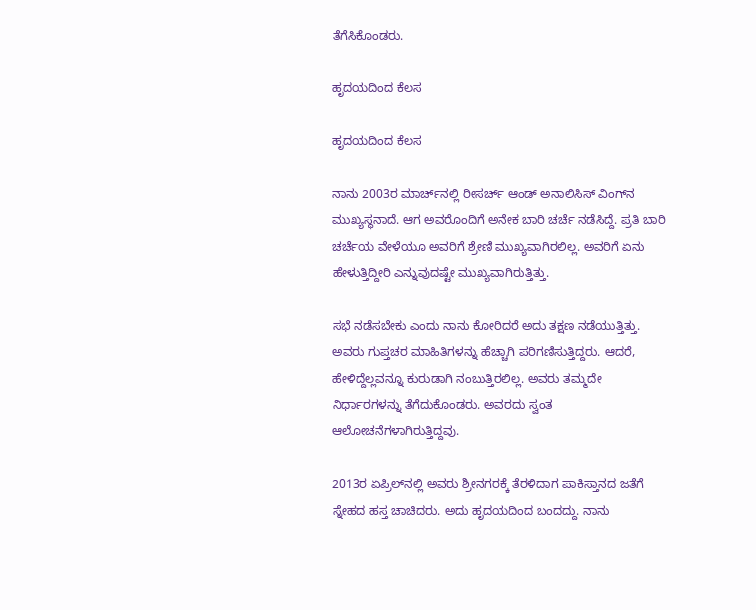ತೆಗೆಸಿಕೊಂಡರು.

ಹೃದಯದಿಂದ ಕೆಲಸ

ಹೃದಯದಿಂದ ಕೆಲಸ

ನಾನು 2003ರ ಮಾರ್ಚ್‌ನಲ್ಲಿ ರೀಸರ್ಚ್ ಆಂಡ್ ಅನಾಲಿಸಿಸ್ ವಿಂಗ್‌ನ ಮುಖ್ಯಸ್ಥನಾದೆ. ಆಗ ಅವರೊಂದಿಗೆ ಅನೇಕ ಬಾರಿ ಚರ್ಚೆ ನಡೆಸಿದ್ದೆ. ಪ್ರತಿ ಬಾರಿ ಚರ್ಚೆಯ ವೇಳೆಯೂ ಅವರಿಗೆ ಶ್ರೇಣಿ ಮುಖ್ಯವಾಗಿರಲಿಲ್ಲ. ಅವರಿಗೆ ಏನು ಹೇಳುತ್ತಿದ್ದೀರಿ ಎನ್ನುವುದಷ್ಟೇ ಮುಖ್ಯವಾಗಿರುತ್ತಿತ್ತು.

ಸಭೆ ನಡೆಸಬೇಕು ಎಂದು ನಾನು ಕೋರಿದರೆ ಅದು ತಕ್ಷಣ ನಡೆಯುತ್ತಿತ್ತು. ಅವರು ಗುಪ್ತಚರ ಮಾಹಿತಿಗಳನ್ನು ಹೆಚ್ಚಾಗಿ ಪರಿಗಣಿಸುತ್ತಿದ್ದರು. ಆದರೆ, ಹೇಳಿದ್ದೆಲ್ಲವನ್ನೂ ಕುರುಡಾಗಿ ನಂಬುತ್ತಿರಲಿಲ್ಲ. ಅವರು ತಮ್ಮದೇ ನಿರ್ಧಾರಗಳನ್ನು ತೆಗೆದುಕೊಂಡರು. ಅವರದು ಸ್ವಂತ ಆಲೋಚನೆಗಳಾಗಿರುತ್ತಿದ್ದವು.

2013ರ ಏಪ್ರಿಲ್‌ನಲ್ಲಿ ಅವರು ಶ್ರೀನಗರಕ್ಕೆ ತೆರಳಿದಾಗ ಪಾಕಿಸ್ತಾನದ ಜತೆಗೆ ಸ್ನೇಹದ ಹಸ್ತ ಚಾಚಿದರು. ಅದು ಹೃದಯದಿಂದ ಬಂದದ್ದು. ನಾನು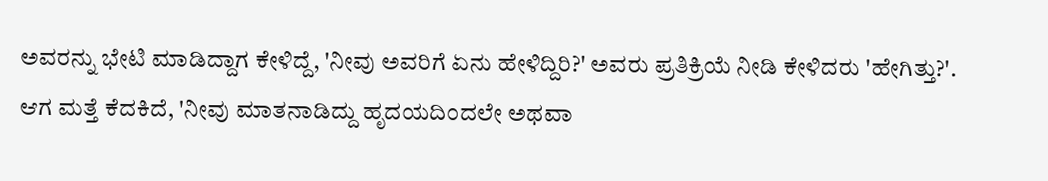ಅವರನ್ನು ಭೇಟಿ ಮಾಡಿದ್ದಾಗ ಕೇಳಿದ್ದೆ, 'ನೀವು ಅವರಿಗೆ ಏನು ಹೇಳಿದ್ದಿರಿ?' ಅವರು ಪ್ರತಿಕ್ರಿಯೆ ನೀಡಿ ಕೇಳಿದರು 'ಹೇಗಿತ್ತು?'. ಆಗ ಮತ್ತೆ ಕೆದಕಿದೆ, 'ನೀವು ಮಾತನಾಡಿದ್ದು ಹೃದಯದಿಂದಲೇ ಅಥವಾ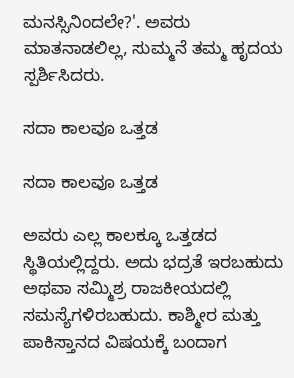ಮನಸ್ಸಿನಿಂದಲೇ?'. ಅವರು ಮಾತನಾಡಲಿಲ್ಲ, ಸುಮ್ಮನೆ ತಮ್ಮ ಹೃದಯ ಸ್ಪರ್ಶಿಸಿದರು.

ಸದಾ ಕಾಲವೂ ಒತ್ತಡ

ಸದಾ ಕಾಲವೂ ಒತ್ತಡ

ಅವರು ಎಲ್ಲ ಕಾಲಕ್ಕೂ ಒತ್ತಡದ ಸ್ಥಿತಿಯಲ್ಲಿದ್ದರು. ಅದು ಭದ್ರತೆ ಇರಬಹುದು ಅಥವಾ ಸಮ್ಮಿಶ್ರ ರಾಜಕೀಯದಲ್ಲಿ ಸಮಸ್ಯೆಗಳಿರಬಹುದು. ಕಾಶ್ಮೀರ ಮತ್ತು ಪಾಕಿಸ್ತಾನದ ವಿಷಯಕ್ಕೆ ಬಂದಾಗ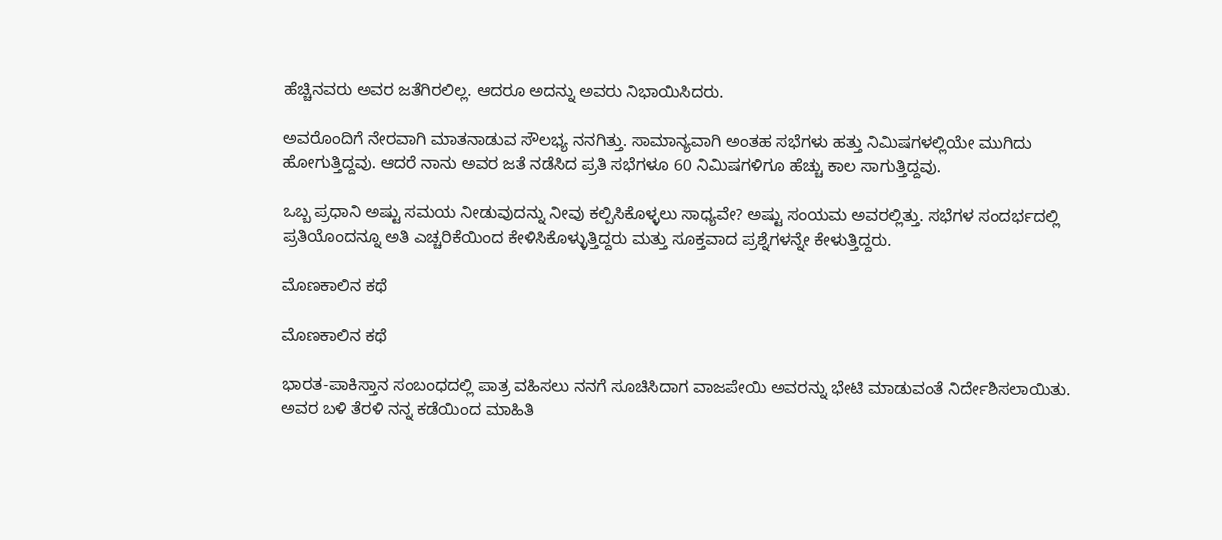ಹೆಚ್ಚಿನವರು ಅವರ ಜತೆಗಿರಲಿಲ್ಲ. ಆದರೂ ಅದನ್ನು ಅವರು ನಿಭಾಯಿಸಿದರು.

ಅವರೊಂದಿಗೆ ನೇರವಾಗಿ ಮಾತನಾಡುವ ಸೌಲಭ್ಯ ನನಗಿತ್ತು. ಸಾಮಾನ್ಯವಾಗಿ ಅಂತಹ ಸಭೆಗಳು ಹತ್ತು ನಿಮಿಷಗಳಲ್ಲಿಯೇ ಮುಗಿದು ಹೋಗುತ್ತಿದ್ದವು. ಆದರೆ ನಾನು ಅವರ ಜತೆ ನಡೆಸಿದ ಪ್ರತಿ ಸಭೆಗಳೂ 60 ನಿಮಿಷಗಳಿಗೂ ಹೆಚ್ಚು ಕಾಲ ಸಾಗುತ್ತಿದ್ದವು.

ಒಬ್ಬ ಪ್ರಧಾನಿ ಅಷ್ಟು ಸಮಯ ನೀಡುವುದನ್ನು ನೀವು ಕಲ್ಪಿಸಿಕೊಳ್ಳಲು ಸಾಧ್ಯವೇ? ಅಷ್ಟು ಸಂಯಮ ಅವರಲ್ಲಿತ್ತು. ಸಭೆಗಳ ಸಂದರ್ಭದಲ್ಲಿ ಪ್ರತಿಯೊಂದನ್ನೂ ಅತಿ ಎಚ್ಚರಿಕೆಯಿಂದ ಕೇಳಿಸಿಕೊಳ್ಳುತ್ತಿದ್ದರು ಮತ್ತು ಸೂಕ್ತವಾದ ಪ್ರಶ್ನೆಗಳನ್ನೇ ಕೇಳುತ್ತಿದ್ದರು.

ಮೊಣಕಾಲಿನ ಕಥೆ

ಮೊಣಕಾಲಿನ ಕಥೆ

ಭಾರತ-ಪಾಕಿಸ್ತಾನ ಸಂಬಂಧದಲ್ಲಿ ಪಾತ್ರ ವಹಿಸಲು ನನಗೆ ಸೂಚಿಸಿದಾಗ ವಾಜಪೇಯಿ ಅವರನ್ನು ಭೇಟಿ ಮಾಡುವಂತೆ ನಿರ್ದೇಶಿಸಲಾಯಿತು. ಅವರ ಬಳಿ ತೆರಳಿ ನನ್ನ ಕಡೆಯಿಂದ ಮಾಹಿತಿ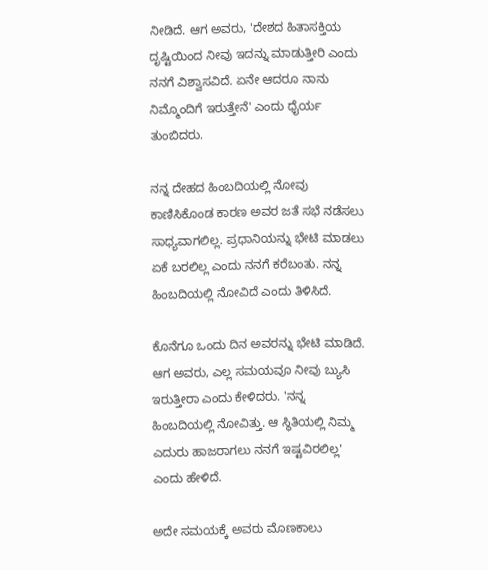ನೀಡಿದೆ. ಆಗ ಅವರು, 'ದೇಶದ ಹಿತಾಸಕ್ತಿಯ ದೃಷ್ಟಿಯಿಂದ ನೀವು ಇದನ್ನು ಮಾಡುತ್ತೀರಿ ಎಂದು ನನಗೆ ವಿಶ್ವಾಸವಿದೆ. ಏನೇ ಆದರೂ ನಾನು ನಿಮ್ಮೊಂದಿಗೆ ಇರುತ್ತೇನೆ' ಎಂದು ಧೈರ್ಯ ತುಂಬಿದರು.

ನನ್ನ ದೇಹದ ಹಿಂಬದಿಯಲ್ಲಿ ನೋವು ಕಾಣಿಸಿಕೊಂಡ ಕಾರಣ ಅವರ ಜತೆ ಸಭೆ ನಡೆಸಲು ಸಾಧ್ಯವಾಗಲಿಲ್ಲ. ಪ್ರಧಾನಿಯನ್ನು ಭೇಟಿ ಮಾಡಲು ಏಕೆ ಬರಲಿಲ್ಲ ಎಂದು ನನಗೆ ಕರೆಬಂತು. ನನ್ನ ಹಿಂಬದಿಯಲ್ಲಿ ನೋವಿದೆ ಎಂದು ತಿಳಿಸಿದೆ.

ಕೊನೆಗೂ ಒಂದು ದಿನ ಅವರನ್ನು ಭೇಟಿ ಮಾಡಿದೆ. ಆಗ ಅವರು, ಎಲ್ಲ ಸಮಯವೂ ನೀವು ಬ್ಯುಸಿ ಇರುತ್ತೀರಾ ಎಂದು ಕೇಳಿದರು. 'ನನ್ನ ಹಿಂಬದಿಯಲ್ಲಿ ನೋವಿತ್ತು. ಆ ಸ್ಥಿತಿಯಲ್ಲಿ ನಿಮ್ಮ ಎದುರು ಹಾಜರಾಗಲು ನನಗೆ ಇಷ್ಟವಿರಲಿಲ್ಲ' ಎಂದು ಹೇಳಿದೆ.

ಅದೇ ಸಮಯಕ್ಕೆ ಅವರು ಮೊಣಕಾಲು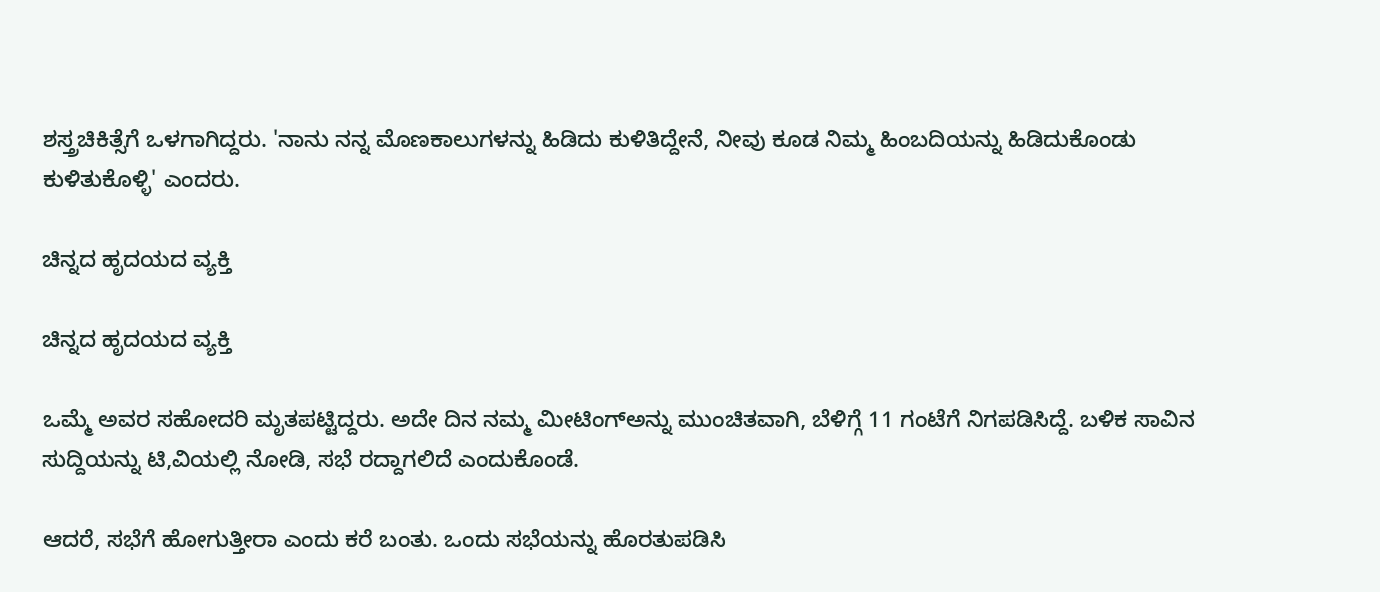ಶಸ್ತ್ರಚಿಕಿತ್ಸೆಗೆ ಒಳಗಾಗಿದ್ದರು. 'ನಾನು ನನ್ನ ಮೊಣಕಾಲುಗಳನ್ನು ಹಿಡಿದು ಕುಳಿತಿದ್ದೇನೆ, ನೀವು ಕೂಡ ನಿಮ್ಮ ಹಿಂಬದಿಯನ್ನು ಹಿಡಿದುಕೊಂಡು ಕುಳಿತುಕೊಳ್ಳಿ' ಎಂದರು.

ಚಿನ್ನದ ಹೃದಯದ ವ್ಯಕ್ತಿ

ಚಿನ್ನದ ಹೃದಯದ ವ್ಯಕ್ತಿ

ಒಮ್ಮೆ ಅವರ ಸಹೋದರಿ ಮೃತಪಟ್ಟಿದ್ದರು. ಅದೇ ದಿನ ನಮ್ಮ ಮೀಟಿಂಗ್‌ಅನ್ನು ಮುಂಚಿತವಾಗಿ, ಬೆಳಿಗ್ಗೆ 11 ಗಂಟೆಗೆ ನಿಗಪಡಿಸಿದ್ದೆ. ಬಳಿಕ ಸಾವಿನ ಸುದ್ದಿಯನ್ನು ಟಿ,ವಿಯಲ್ಲಿ ನೋಡಿ, ಸಭೆ ರದ್ದಾಗಲಿದೆ ಎಂದುಕೊಂಡೆ.

ಆದರೆ, ಸಭೆಗೆ ಹೋಗುತ್ತೀರಾ ಎಂದು ಕರೆ ಬಂತು. ಒಂದು ಸಭೆಯನ್ನು ಹೊರತುಪಡಿಸಿ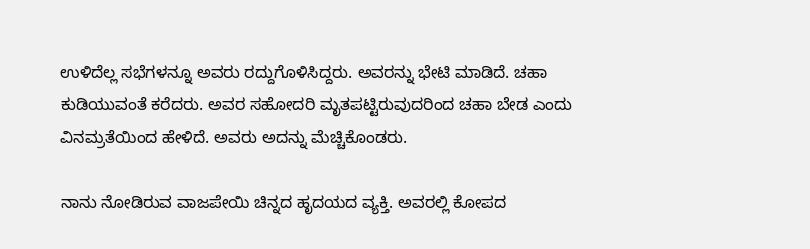ಉಳಿದೆಲ್ಲ ಸಭೆಗಳನ್ನೂ ಅವರು ರದ್ದುಗೊಳಿಸಿದ್ದರು. ಅವರನ್ನು ಭೇಟಿ ಮಾಡಿದೆ. ಚಹಾ ಕುಡಿಯುವಂತೆ ಕರೆದರು. ಅವರ ಸಹೋದರಿ ಮೃತಪಟ್ಟಿರುವುದರಿಂದ ಚಹಾ ಬೇಡ ಎಂದು ವಿನಮ್ರತೆಯಿಂದ ಹೇಳಿದೆ. ಅವರು ಅದನ್ನು ಮೆಚ್ಚಿಕೊಂಡರು.

ನಾನು ನೋಡಿರುವ ವಾಜಪೇಯಿ ಚಿನ್ನದ ಹೃದಯದ ವ್ಯಕ್ತಿ. ಅವರಲ್ಲಿ ಕೋಪದ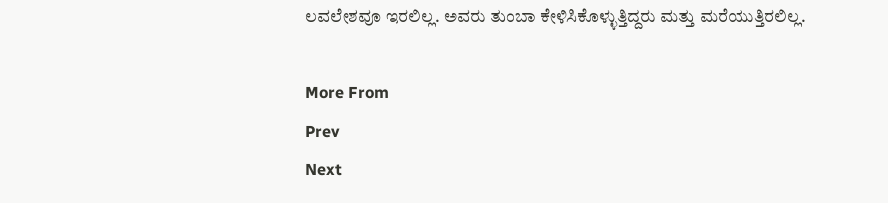ಲವಲೇಶವೂ ಇರಲಿಲ್ಲ. ಅವರು ತುಂಬಾ ಕೇಳಿಸಿಕೊಳ್ಳುತ್ತಿದ್ದರು ಮತ್ತು ಮರೆಯುತ್ತಿರಲಿಲ್ಲ.

More From
Prev
Next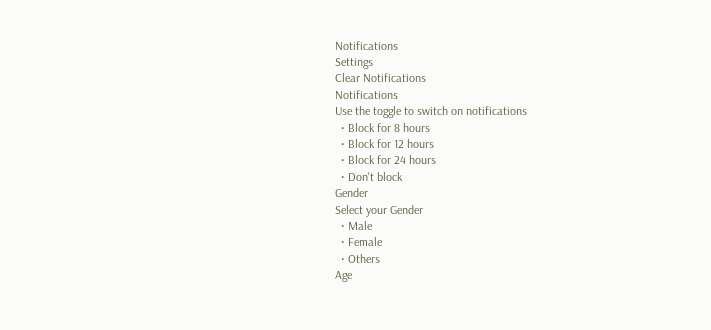Notifications
Settings
Clear Notifications
Notifications
Use the toggle to switch on notifications
  • Block for 8 hours
  • Block for 12 hours
  • Block for 24 hours
  • Don't block
Gender
Select your Gender
  • Male
  • Female
  • Others
Age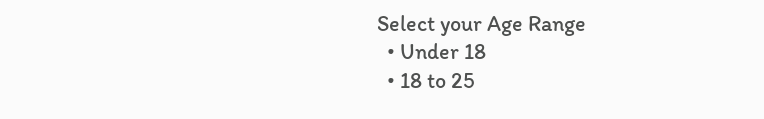Select your Age Range
  • Under 18
  • 18 to 25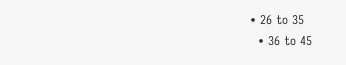• 26 to 35
  • 36 to 45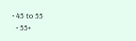• 45 to 55
  • 55+